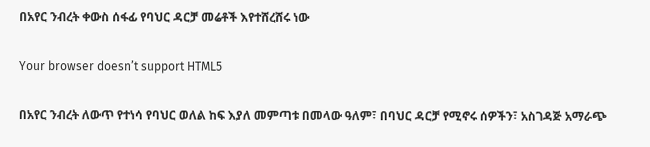በአየር ንብረት ቀውስ ሰፋፊ የባህር ዳርቻ መሬቶች እየተሸረሸሩ ነው

Your browser doesn’t support HTML5

በአየር ንብረት ለውጥ የተነሳ የባህር ወለል ከፍ እያለ መምጣቱ በመላው ዓለም፣ በባህር ዳርቻ የሚኖሩ ሰዎችን፣ አስገዳጅ አማራጭ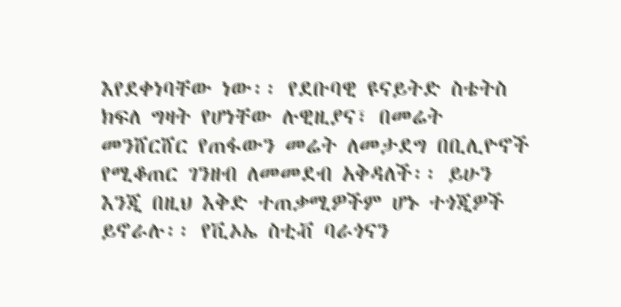እየደቀነባቸው ነው፡፡ የደቡባዊ ዩናይትድ ስቴትስ ክፍለ ግዛት የሆነቸው ሉዊዚያና፣ በመሬት መንሸርሸር የጠፋውን መሬት ለመታደግ በቢሊዮኖች የሚቆጠር ገንዘብ ለመመደብ አቅዳለች፡፡ ይሁን እንጂ በዚህ እቅድ ተጠቃሚዎችም ሆኑ ተጎጂዎች ይኖራሉ፡፡ የቪኦኤ ስቲቭ ባራጎናን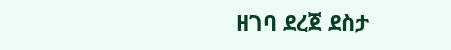ዘገባ ደረጀ ደስታ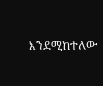እንደሚከተለው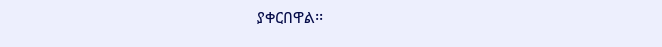ያቀርበዋል፡፡